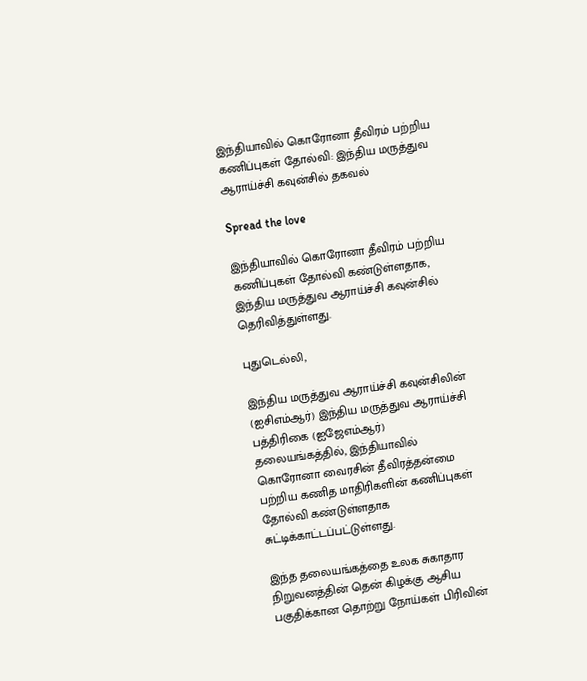இந்தியாவில் கொரோனா தீவிரம் பற்றிய கணிப்புகள் தோல்வி: இந்திய மருத்துவ ஆராய்ச்சி கவுன்சில் தகவல்

Spread the love

இந்தியாவில் கொரோனா தீவிரம் பற்றிய கணிப்புகள் தோல்வி கண்டுள்ளதாக, இந்திய மருத்துவ ஆராய்ச்சி கவுன்சில் தெரிவித்துள்ளது.

புதுடெல்லி,

இந்திய மருத்துவ ஆராய்ச்சி கவுன்சிலின் (ஐசிஎம்ஆர்) இந்திய மருத்துவ ஆராய்ச்சி பத்திரிகை (ஐஜேஎம்ஆர்) தலையங்கத்தில், இந்தியாவில் கொரோனா வைரசின் தீவிரத்தன்மை பற்றிய கணித மாதிரிகளின் கணிப்புகள் தோல்வி கண்டுள்ளதாக சுட்டிக்காட்டப்பட்டுள்ளது.

இந்த தலையங்கத்தை உலக சுகாதார நிறுவனத்தின் தென் கிழக்கு ஆசிய பகுதிக்கான தொற்று நோய்கள் பிரிவின்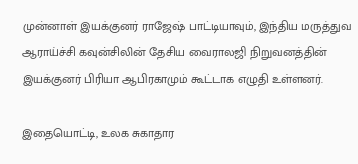முன்னாள் இயக்குனர் ராஜேஷ் பாட்டியாவும், இந்திய மருத்துவ ஆராய்ச்சி கவுன்சிலின் தேசிய வைராலஜி நிறுவனத்தின் இயக்குனர் பிரியா ஆபிரகாமும் கூட்டாக எழுதி உள்ளனர்.

இதையொட்டி, உலக சுகாதார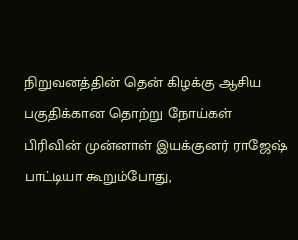நிறுவனத்தின் தென் கிழக்கு ஆசிய பகுதிக்கான தொற்று நோய்கள் பிரிவின் முன்னாள் இயக்குனர் ராஜேஷ் பாட்டியா கூறும்போது,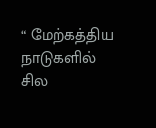“ மேற்கத்திய நாடுகளில் சில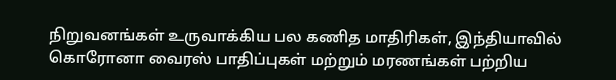நிறுவனங்கள் உருவாக்கிய பல கணித மாதிரிகள், இந்தியாவில் கொரோனா வைரஸ் பாதிப்புகள் மற்றும் மரணங்கள் பற்றிய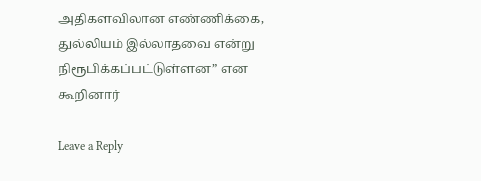அதிகளவிலான எண்ணிக்கை, துல்லியம் இல்லாதவை என்று நிரூபிக்கப்பட்டுள்ளன” என கூறினார்

Leave a Reply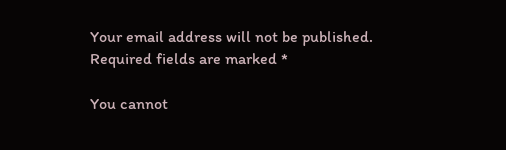Your email address will not be published. Required fields are marked *

You cannot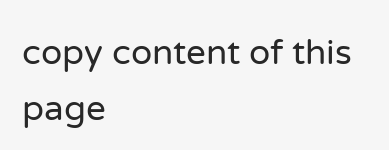copy content of this page